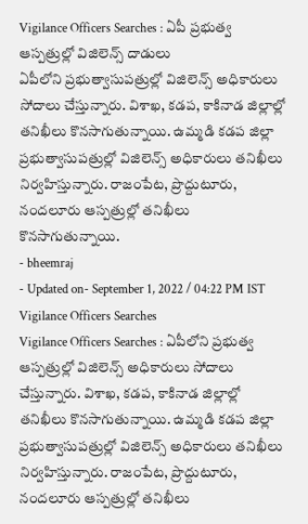Vigilance Officers Searches : ఏపీ ప్రభుత్వ ఆస్పత్రుల్లో విజిలెన్స్ దాడులు
ఏపీలోని ప్రభుత్వాసుపత్రుల్లో విజిలెన్స్ అధికారులు సోదాలు చేస్తున్నారు. విశాఖ, కడప, కాకినాడ జిల్లాల్లో తనిఖీలు కొనసాగుతున్నాయి. ఉమ్మడి కడప జిల్లా ప్రభుత్వాసుపత్రుల్లో విజిలెన్స్ అధికారులు తనిఖీలు నిర్వహిస్తున్నారు. రాజంపేట, ప్రొద్దుటూరు, నందలూరు ఆస్పత్రుల్లో తనిఖీలు కొనసాగుతున్నాయి.
- bheemraj
- Updated on- September 1, 2022 / 04:22 PM IST
Vigilance Officers Searches
Vigilance Officers Searches : ఏపీలోని ప్రభుత్వ ఆస్పత్రుల్లో విజిలెన్స్ అధికారులు సోదాలు చేస్తున్నారు. విశాఖ, కడప, కాకినాడ జిల్లాల్లో తనిఖీలు కొనసాగుతున్నాయి. ఉమ్మడి కడప జిల్లా ప్రభుత్వాసుపత్రుల్లో విజిలెన్స్ అధికారులు తనిఖీలు నిర్వహిస్తున్నారు. రాజంపేట, ప్రొద్దుటూరు, నందలూరు ఆస్పత్రుల్లో తనిఖీలు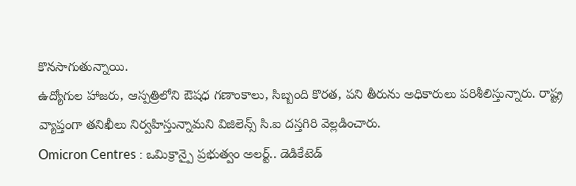కొనసాగుతున్నాయి.
ఉద్యోగుల హాజరు, ఆస్పత్రిలోని ఔషధ గణాంకాలు, సిబ్బంది కొరత, పని తీరును అధికారులు పరిశీలిస్తున్నారు. రాష్ట్ర వ్యాప్తంగా తనిఖీలు నిర్వహిస్తున్నామని విజిలెన్స్ సి.ఐ దస్తగిరి వెల్లడించారు.
Omicron Centres : ఒమిక్రాన్పై ప్రభుత్వం అలర్ట్.. డెడికేటెడ్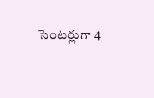సెంటర్లుగా 4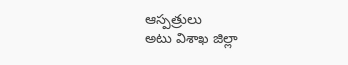ఆస్పత్రులు
అటు విశాఖ జిల్లా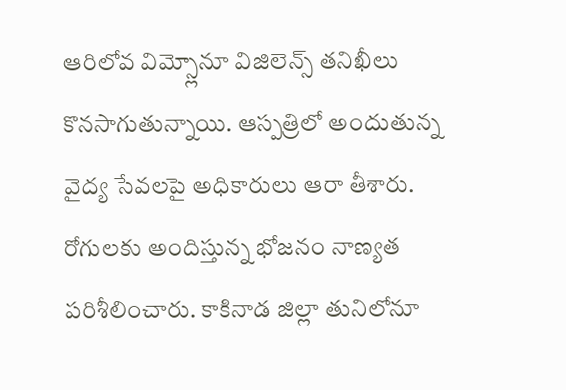ఆరిలోవ విమ్స్లోనూ విజిలెన్స్ తనిఖీలు కొనసాగుతున్నాయి. ఆస్పత్రిలో అందుతున్న వైద్య సేవలపై అధికారులు ఆరా తీశారు. రోగులకు అందిస్తున్న భోజనం నాణ్యత పరిశీలించారు. కాకినాడ జిల్లా తునిలోనూ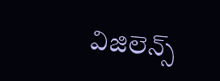విజిలెన్స్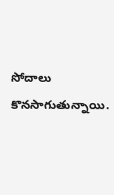సోదాలు కొనసాగుతున్నాయి.